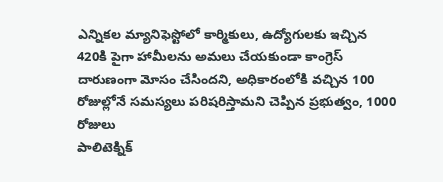ఎన్నికల మ్యానిఫెస్టోలో కార్మికులు, ఉద్యోగులకు ఇచ్చిన 420కి పైగా హామీలను అమలు చేయకుండా కాంగ్రెస్ దారుణంగా మోసం చేసిందని, అధికారంలోకి వచ్చిన 100 రోజుల్లోనే సమస్యలు పరిషరిస్తామని చెప్పిన ప్రభుత్వం, 1000 రోజులు
పాలిటెక్నిక్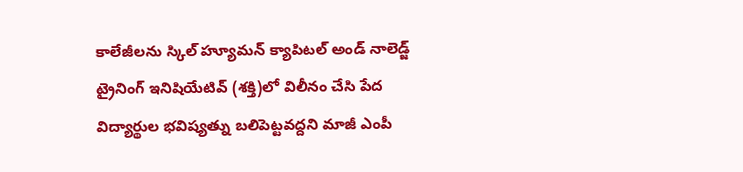కాలేజీలను స్కిల్ హ్యూమన్ క్యాపిటల్ అండ్ నాలెడ్జ్ ట్రైనింగ్ ఇనిషియేటివ్ (శక్తి)లో విలీనం చేసి పేద విద్యార్థుల భవిష్యత్ను బలిపెట్టవద్దని మాజీ ఎంపీ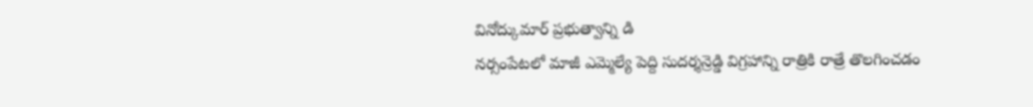వినోద్కుమార్ ప్రభుత్వాన్ని డి
నర్సంపేటలో మాజీ ఎమ్మెల్యే పెద్ది సుదర్శన్రెడ్డి విగ్రహాన్ని రాత్రికి రాత్రే తొలగించడం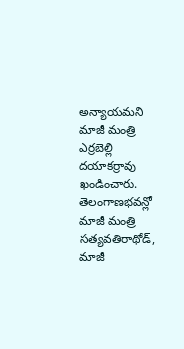అన్యాయమని మాజీ మంత్రి ఎర్రబెల్లి దయాకర్రావు ఖండించారు. తెలంగాణభవన్లో మాజీ మంత్రి సత్యవతిరాథోడ్, మాజీ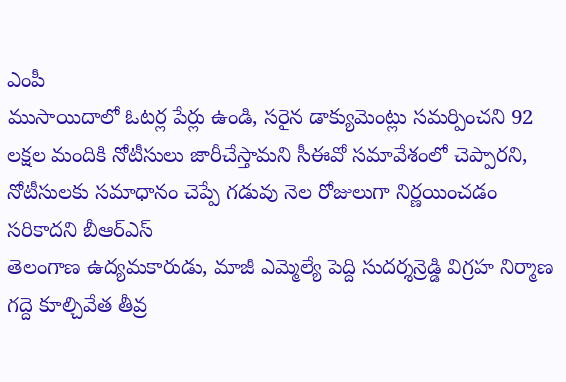ఎంపీ
ముసాయిదాలో ఓటర్ల పేర్లు ఉండి, సరైన డాక్యుమెంట్లు సమర్పించని 92 లక్షల మందికి నోటీసులు జారీచేస్తామని సీఈవో సమావేశంలో చెప్పారని, నోటీసులకు సమాధానం చెప్పే గడువు నెల రోజులుగా నిర్ణయించడం సరికాదని బీఆర్ఎస్
తెలంగాణ ఉద్యమకారుడు, మాజీ ఎమ్మెల్యే పెద్ది సుదర్శన్రెడ్డి విగ్రహ నిర్మాణ గద్దె కూల్చివేత తీవ్ర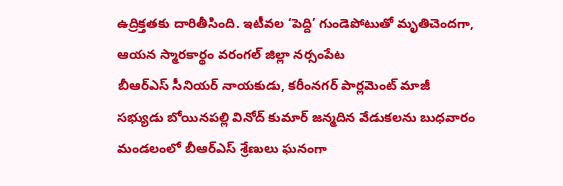ఉద్రిక్తతకు దారితీసింది. ఇటీవల ‘పెద్ది’ గుండెపోటుతో మృతిచెందగా, ఆయన స్మారకార్థం వరంగల్ జిల్లా నర్సంపేట
బీఆర్ఎస్ సీనియర్ నాయకుడు, కరీంనగర్ పార్లమెంట్ మాజీ సభ్యుడు బోయినపల్లి వినోద్ కుమార్ జన్మదిన వేడుకలను బుధవారం మండలంలో బీఆర్ఎస్ శ్రేణులు ఘనంగా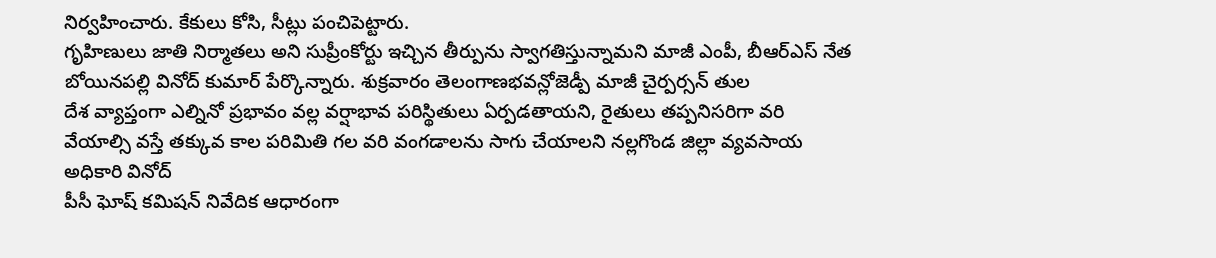నిర్వహించారు. కేకులు కోసి, సీట్లు పంచిపెట్టారు.
గృహిణులు జాతి నిర్మాతలు అని సుప్రీంకోర్టు ఇచ్చిన తీర్పును స్వాగతిస్తున్నామని మాజీ ఎంపీ, బీఆర్ఎస్ నేత బోయినపల్లి వినోద్ కుమార్ పేర్కొన్నారు. శుక్రవారం తెలంగాణభవన్లోజెడ్పీ మాజీ చైర్పర్సన్ తుల
దేశ వ్యాప్తంగా ఎల్నినో ప్రభావం వల్ల వర్షాభావ పరిస్థితులు ఏర్పడతాయని, రైతులు తప్పనిసరిగా వరి వేయాల్సి వస్తే తక్కువ కాల పరిమితి గల వరి వంగడాలను సాగు చేయాలని నల్లగొండ జిల్లా వ్యవసాయ అధికారి వినోద్
పీసీ ఘోష్ కమిషన్ నివేదిక ఆధారంగా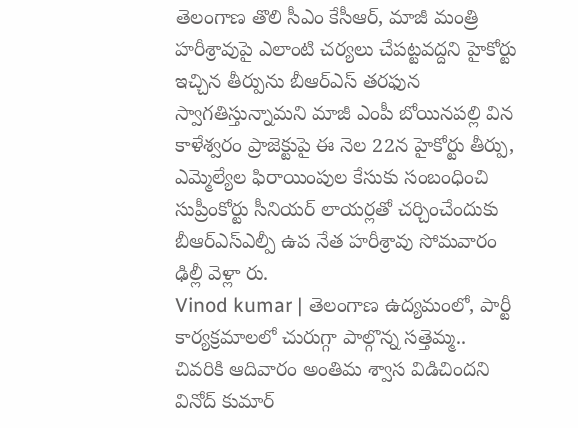తెలంగాణ తొలి సీఎం కేసీఆర్, మాజీ మంత్రి హరీశ్రావుపై ఎలాంటి చర్యలు చేపట్టవద్దని హైకోర్టు ఇచ్చిన తీర్పును బీఆర్ఎస్ తరఫున స్వాగతిస్తున్నామని మాజీ ఎంపీ బోయినపల్లి విన
కాళేశ్వరం ప్రాజెక్టుపై ఈ నెల 22న హైకోర్టు తీర్పు, ఎమ్మెల్యేల ఫిరాయింపుల కేసుకు సంబంధించి సుప్రీంకోర్టు సీనియర్ లాయర్లతో చర్చించేందుకు బీఆర్ఎస్ఎల్పీ ఉప నేత హరీశ్రావు సోమవారం ఢిల్లీ వెళ్లా రు.
Vinod kumar | తెలంగాణ ఉద్యమంలో, పార్టీ కార్యక్రమాలలో చురుగ్గా పాల్గొన్న సత్తెమ్మ.. చివరికి ఆదివారం అంతిమ శ్వాస విడిచిందని వినోద్ కుమార్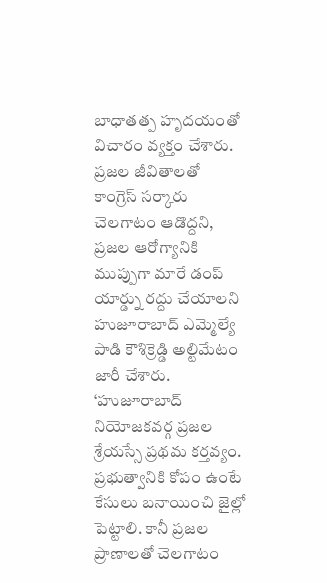బాధాతత్ప హృదయంతో విచారం వ్యక్తం చేశారు.
ప్రజల జీవితాలతో కాంగ్రెస్ సర్కారు చెలగాటం ఆడొద్దని, ప్రజల ఆరోగ్యానికి ముప్పుగా మారే డంప్ యార్డ్ను రద్దు చేయాలని హుజూరాబాద్ ఎమ్మెల్యే పాడి కౌశిక్రెడ్డి అల్టిమేటం జారీ చేశారు.
‘హుజూరాబాద్ నియోజకవర్గ ప్రజల శ్రేయస్సే ప్రథమ కర్తవ్యం. ప్రభుత్వానికి కోపం ఉంటే కేసులు బనాయించి జైల్లో పెట్టాలి. కానీ ప్రజల ప్రాణాలతో చెలగాటం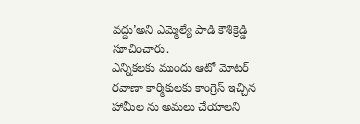వద్దు’అని ఎమ్మెల్యే పాడి కౌశిక్రెడ్డి సూచించారు.
ఎన్నికలకు ముందు ఆటో మోటర్ రవాణా కార్మికులకు కాంగ్రెస్ ఇచ్చిన హామీల ను అమలు చేయాలని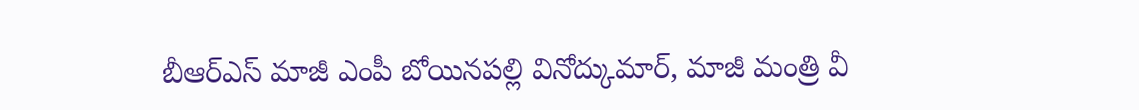బీఆర్ఎస్ మాజీ ఎంపీ బోయినపల్లి వినోద్కుమార్, మాజీ మంత్రి వీ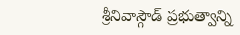శ్రీనివాస్గౌడ్ ప్రభుత్వాన్ని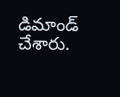డిమాండ్ చేశారు.